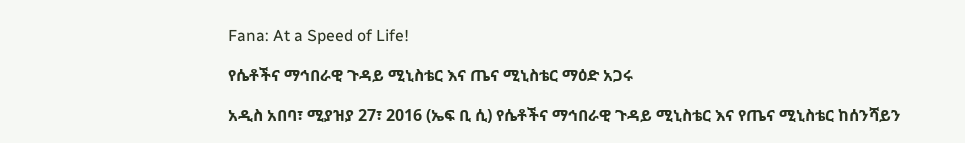Fana: At a Speed of Life!

የሴቶችና ማኅበራዊ ጉዳይ ሚኒስቴር እና ጤና ሚኒስቴር ማዕድ አጋሩ

አዲስ አበባ፣ ሚያዝያ 27፣ 2016 (ኤፍ ቢ ሲ) የሴቶችና ማኅበራዊ ጉዳይ ሚኒስቴር እና የጤና ሚኒስቴር ከሰንሻይን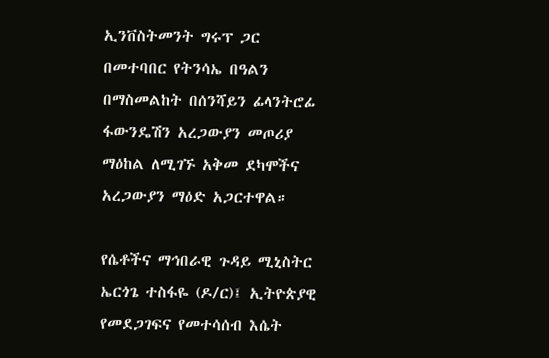ኢንቨስትመንት ግሩፕ ጋር በመተባበር የትንሳኤ በዓልን በማስመልከት በሰንሻይን ፊላንትሮፊ ፋውንዴሽን አረጋውያን መጦሪያ ማዕከል ለሚገኙ አቅመ ደካሞችና አረጋውያን ማዕድ አጋርተዋል።

የሴቶችና ማኅበራዊ ጉዳይ ሚኒስትር ኤርጎጌ ተስፋዬ (ዶ/ር)፤ ኢትዮጵያዊ የመደጋገፍና የመተሳሰብ እሴት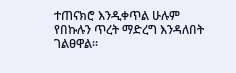ተጠናክሮ እንዲቀጥል ሁሉም የበኩሉን ጥረት ማድረግ እንዳለበት ገልፀዋል።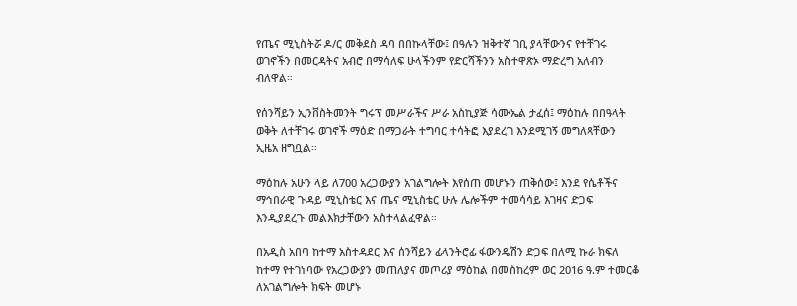የጤና ሚኒስትሯ ዶ/ር መቅደስ ዳባ በበኩላቸው፤ በዓሉን ዝቅተኛ ገቢ ያላቸውንና የተቸገሩ ወገኖችን በመርዳትና አብሮ በማሳለፍ ሁላችንም የድርሻችንን አስተዋጽኦ ማድረግ አለብን ብለዋል።

የሰንሻይን ኢንቨስትመንት ግሩፕ መሥራችና ሥራ አስኪያጅ ሳሙኤል ታፈሰ፤ ማዕከሉ በበዓላት ወቅት ለተቸገሩ ወገኖች ማዕድ በማጋራት ተግባር ተሳትፎ እያደረገ እንደሚገኝ መግለጻቸውን ኢዜአ ዘግቧል።

ማዕከሉ አሁን ላይ ለ700 አረጋውያን አገልግሎት እየሰጠ መሆኑን ጠቅሰው፤ እንደ የሴቶችና ማኅበራዊ ጉዳይ ሚኒስቴር እና ጤና ሚኒስቴር ሁሉ ሌሎችም ተመሳሳይ እገዛና ድጋፍ እንዲያደረጉ መልእክታቸውን አስተላልፈዋል።

በአዲስ አበባ ከተማ አስተዳደር እና ሰንሻይን ፊላንትሮፊ ፋውንዴሽን ድጋፍ በለሚ ኩራ ክፍለ ከተማ የተገነባው የአረጋውያን መጠለያና መጦሪያ ማዕከል በመስከረም ወር 2016 ዓ.ም ተመርቆ ለአገልግሎት ክፍት መሆኑ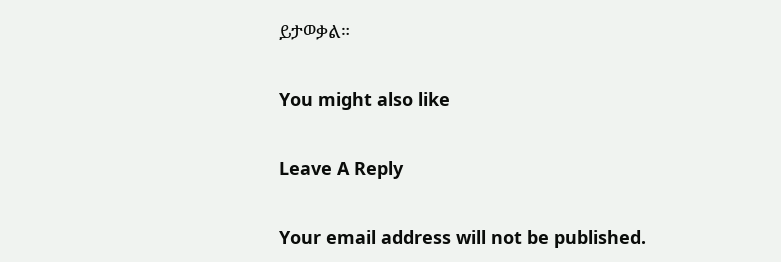ይታወቃል።

You might also like

Leave A Reply

Your email address will not be published.